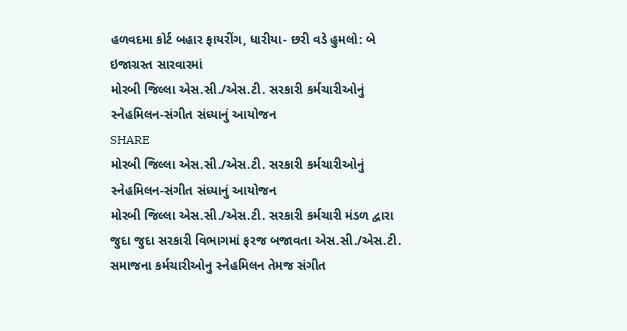હળવદમા કોર્ટ બહાર ફાયરીંગ, ધારીયા- છરી વડે હુમલો: બે ઇજાગ્રસ્ત સારવારમાં
મોરબી જિલ્લા એસ.સી./એસ.ટી. સરકારી કર્મચારીઓનું સ્નેહમિલન-સંગીત સંધ્યાનું આયોજન
SHARE
મોરબી જિલ્લા એસ.સી./એસ.ટી. સરકારી કર્મચારીઓનું સ્નેહમિલન-સંગીત સંધ્યાનું આયોજન
મોરબી જિલ્લા એસ.સી./એસ.ટી. સરકારી કર્મચારી મંડળ દ્વારા જુદા જુદા સરકારી વિભાગમાં ફરજ બજાવતા એસ.સી./એસ.ટી. સમાજના કર્મચારીઓનુ સ્નેહમિલન તેમજ સંગીત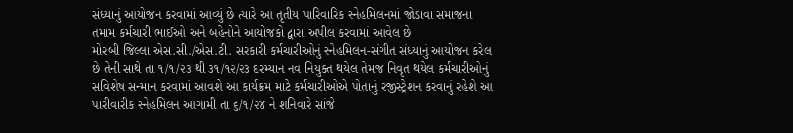સંધ્યાનું આયોજન કરવામાં આવ્યું છે ત્યારે આ તૃતીય પારિવારિક સ્નેહમિલનમાં જોડાવા સમાજના તમામ કર્મચારી ભાઈઓ અને બહેનોને આયોજકો દ્વારા અપીલ કરવામાં આવેલ છે
મોરબી જિલ્લા એસ.સી./એસ.ટી. સરકારી કર્મચારીઓનું સ્નેહમિલન-સંગીત સંધ્યાનું આયોજન કરેલ છે તેની સાથે તા ૧/૧/૨૩ થી ૩૧/૧૨/૨૩ દરમ્યાન નવ નિયુક્ત થયેલ તેમજ નિવૃત થયેલ કર્મચારીઓનું સવિશેષ સન્માન કરવામાં આવશે આ કાર્યક્રમ માટે કર્મચારીઓએ પોતાનું રજીસ્ટ્રેશન કરવાનું રહેશે આ પારીવારીક સ્નેહમિલન આગામી તા ૬/૧/૨૪ ને શનિવારે સાંજે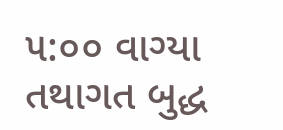૫:૦૦ વાગ્યા તથાગત બુદ્ધ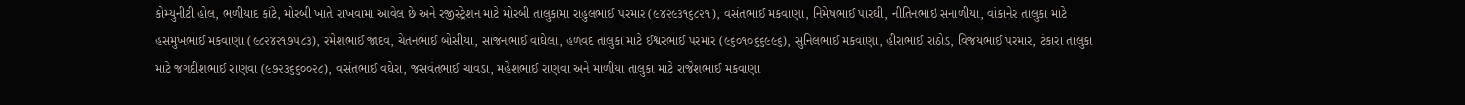કોમ્યુનીટી હોલ, ભળીયાદ કાંટે, મોરબી ખાતે રાખવામા આવેલ છે અને રજીસ્ટ્રેશન માટે મોરબી તાલુકામા રાહુલભાઈ પરમાર (૯૪૨૯૩૧૬૮૨૧), વસંતભાઈ મકવાણા, નિમેષભાઈ પારઘી, નીતિનભાઇ સનાળીયા, વાંકાનેર તાલુકા માટે હસમુખભાઈ મકવાણા (૯૮૨૪૨૧૭૫૮૩), રમેશભાઈ જાદવ, ચેતનભાઈ બોસીયા, સાજનભાઈ વાઘેલા, હળવદ તાલુકા માટે ઈશ્વરભાઈ પરમાર (૯૬૦૧૦૬૬૯૯૬), સુનિલભાઈ મકવાણા, હીરાભાઈ રાઠોડ, વિજયભાઈ પરમાર, ટંકારા તાલુકા માટે જગદીશભાઈ રાણવા (૯૭૨૩૬૬૦૦૨૮), વસંતભાઈ વઘેરા, જસવંતભાઈ ચાવડા, મહેશભાઈ રાણવા અને માળીયા તાલુકા માટે રાજેશભાઈ મકવાણા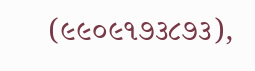(૯૯૦૯૧૭૩૮૭૩),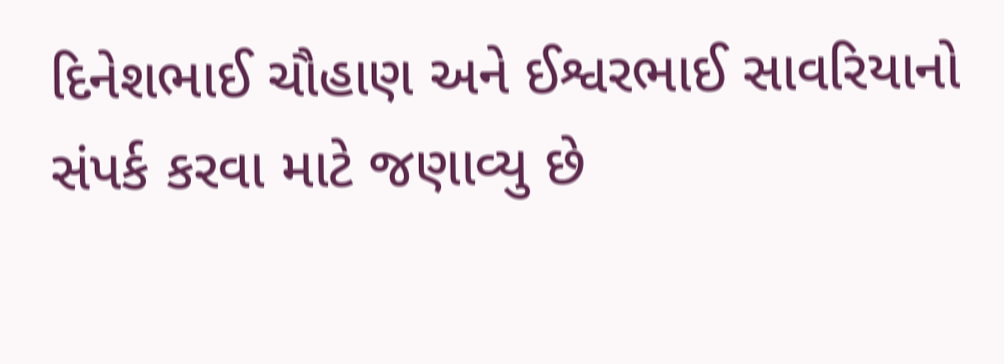દિનેશભાઈ ચૌહાણ અને ઈશ્વરભાઈ સાવરિયાનો સંપર્ક કરવા માટે જણાવ્યુ છે